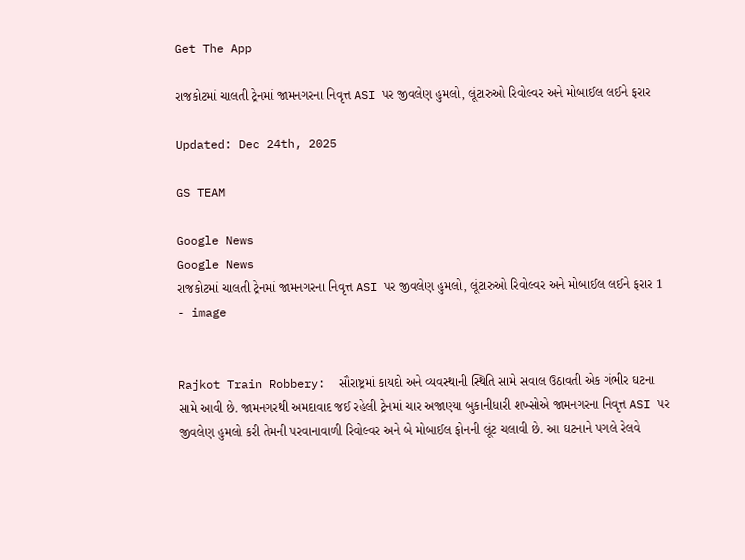Get The App

રાજકોટમાં ચાલતી ટ્રેનમાં જામનગરના નિવૃત્ત ASI પર જીવલેણ હુમલો, લૂંટારુઓ રિવોલ્વર અને મોબાઈલ લઈને ફરાર

Updated: Dec 24th, 2025

GS TEAM

Google News
Google News
રાજકોટમાં ચાલતી ટ્રેનમાં જામનગરના નિવૃત્ત ASI પર જીવલેણ હુમલો, લૂંટારુઓ રિવોલ્વર અને મોબાઈલ લઈને ફરાર 1 - image


Rajkot Train Robbery:  સૌરાષ્ટ્રમાં કાયદો અને વ્યવસ્થાની સ્થિતિ સામે સવાલ ઉઠાવતી એક ગંભીર ઘટના સામે આવી છે. જામનગરથી અમદાવાદ જઈ રહેલી ટ્રેનમાં ચાર અજાણ્યા બુકાનીધારી શખ્સોએ જામનગરના નિવૃત્ત ASI પર જીવલેણ હુમલો કરી તેમની પરવાનાવાળી રિવોલ્વર અને બે મોબાઈલ ફોનની લૂંટ ચલાવી છે. આ ઘટનાને પગલે રેલવે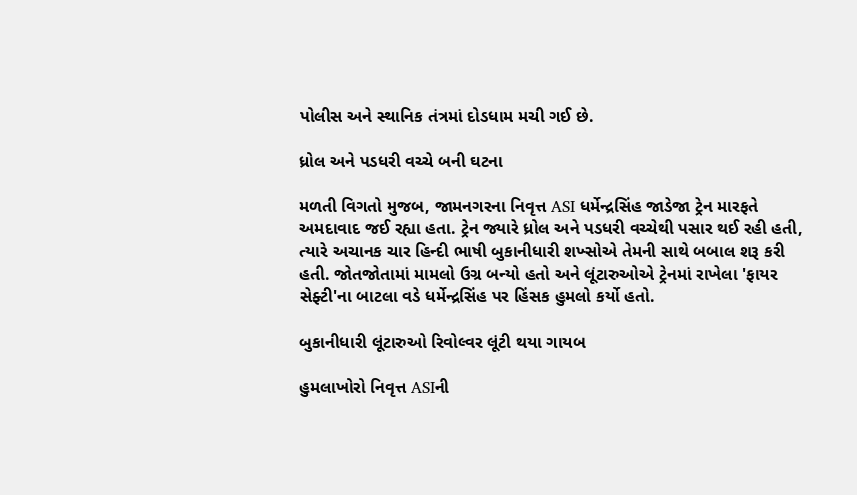પોલીસ અને સ્થાનિક તંત્રમાં દોડધામ મચી ગઈ છે.

ધ્રોલ અને પડધરી વચ્ચે બની ઘટના

મળતી વિગતો મુજબ, જામનગરના નિવૃત્ત ASI ધર્મેન્દ્રસિંહ જાડેજા ટ્રેન મારફતે અમદાવાદ જઈ રહ્યા હતા. ટ્રેન જ્યારે ધ્રોલ અને પડધરી વચ્ચેથી પસાર થઈ રહી હતી, ત્યારે અચાનક ચાર હિન્દી ભાષી બુકાનીધારી શખ્સોએ તેમની સાથે બબાલ શરૂ કરી હતી. જોતજોતામાં મામલો ઉગ્ર બન્યો હતો અને લૂંટારુઓએ ટ્રેનમાં રાખેલા 'ફાયર સેફ્ટી'ના બાટલા વડે ધર્મેન્દ્રસિંહ પર હિંસક હુમલો કર્યો હતો.

બુકાનીધારી લૂંટારુઓ રિવોલ્વર લૂંટી થયા ગાયબ

હુમલાખોરો નિવૃત્ત ASIની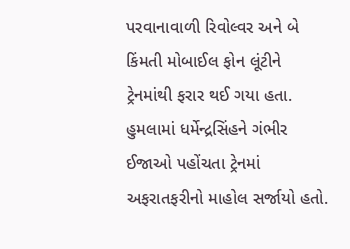પરવાનાવાળી રિવોલ્વર અને બે કિંમતી મોબાઈલ ફોન લૂંટીને ટ્રેનમાંથી ફરાર થઈ ગયા હતા. હુમલામાં ધર્મેન્દ્રસિંહને ગંભીર ઈજાઓ પહોંચતા ટ્રેનમાં અફરાતફરીનો માહોલ સર્જાયો હતો.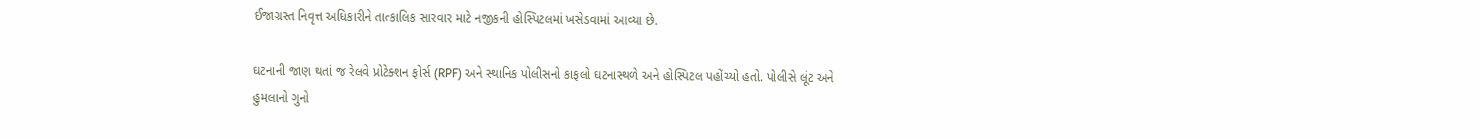ઈજાગ્રસ્ત નિવૃત્ત અધિકારીને તાત્કાલિક સારવાર માટે નજીકની હોસ્પિટલમાં ખસેડવામાં આવ્યા છે.

ઘટનાની જાણ થતાં જ રેલવે પ્રોટેક્શન ફોર્સ (RPF) અને સ્થાનિક પોલીસનો કાફલો ઘટનાસ્થળે અને હોસ્પિટલ પહોંચ્યો હતો. પોલીસે લૂંટ અને હુમલાનો ગુનો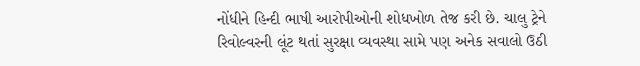નોંધીને હિન્દી ભાષી આરોપીઓની શોધખોળ તેજ કરી છે. ચાલુ ટ્રેને રિવોલ્વરની લૂંટ થતાં સુરક્ષા વ્યવસ્થા સામે પણ અનેક સવાલો ઉઠી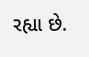રહ્યા છે.